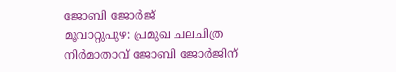ജോബി ജോർജ്
മൂവാറ്റുപുഴ: പ്രമുഖ ചലചിത്ര നിർമാതാവ് ജോബി ജോർജിന്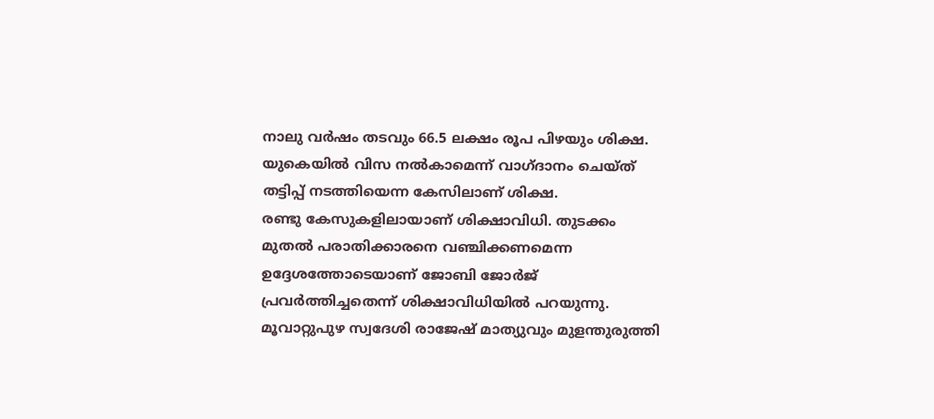നാലു വർഷം തടവും 66.5 ലക്ഷം രൂപ പിഴയും ശിക്ഷ. യുകെയിൽ വിസ നൽകാമെന്ന് വാഗ്ദാനം ചെയ്ത് തട്ടിപ്പ് നടത്തിയെന്ന കേസിലാണ് ശിക്ഷ.
രണ്ടു കേസുകളിലായാണ് ശിക്ഷാവിധി. തുടക്കം മുതൽ പരാതിക്കാരനെ വഞ്ചിക്കണമെന്ന ഉദ്ദേശത്തോടെയാണ് ജോബി ജോർജ് പ്രവർത്തിച്ചതെന്ന് ശിക്ഷാവിധിയിൽ പറയുന്നു. മൂവാറ്റുപുഴ സ്വദേശി രാജേഷ് മാത്യുവും മുളന്തുരുത്തി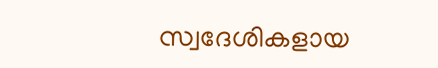സ്വദേശികളായ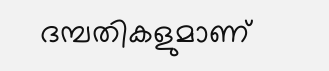ദമ്പതികളുമാണ്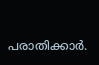പരാതിക്കാർ.